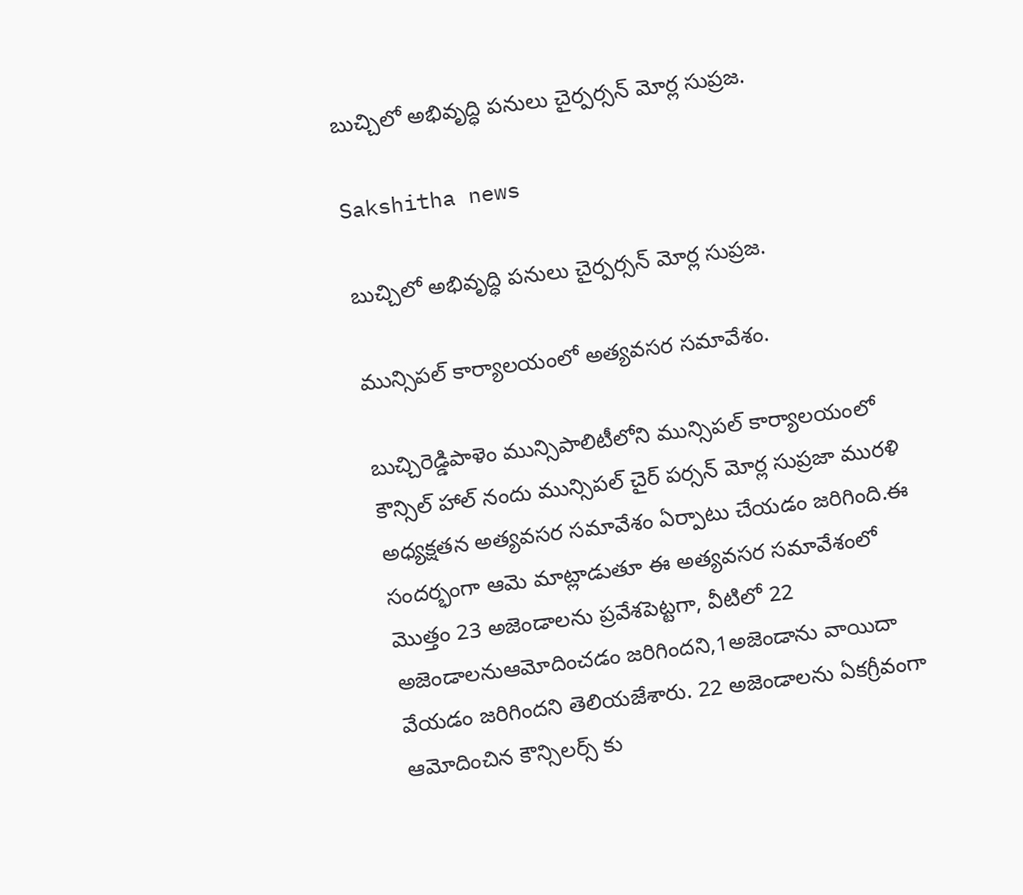బుచ్చిలో అభివృద్ధి పనులు చైర్పర్సన్ మోర్ల సుప్రజ.

Sakshitha news

బుచ్చిలో అభివృద్ధి పనులు చైర్పర్సన్ మోర్ల సుప్రజ.

మున్సిపల్ కార్యాలయంలో అత్యవసర సమావేశం.

బుచ్చిరెడ్డిపాళెం మున్సిపాలిటీలోని మున్సిపల్ కార్యాలయంలో కౌన్సిల్ హాల్ నందు మున్సిపల్ చైర్ పర్సన్ మోర్ల సుప్రజా మురళి అధ్యక్షతన అత్యవసర సమావేశం ఏర్పాటు చేయడం జరిగింది.ఈ సందర్భంగా ఆమె మాట్లాడుతూ ఈ అత్యవసర సమావేశంలో మొత్తం 23 అజెండాలను ప్రవేశపెట్టగా, వీటిలో 22 అజెండాలనుఆమోదించడం జరిగిందని,1అజెండాను వాయిదా వేయడం జరిగిందని తెలియజేశారు. 22 అజెండాలను ఏకగ్రీవంగా ఆమోదించిన కౌన్సిలర్స్ కు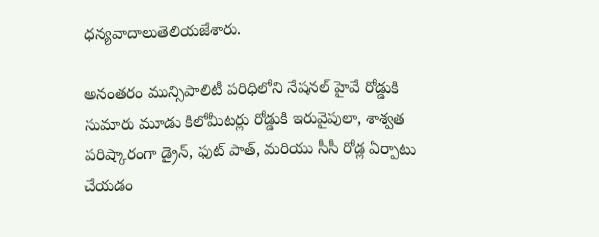ధన్యవాదాలుతెలియజేశారు.

అనంతరం మున్సిపాలిటీ పరిధిలోని నేషనల్ హైవే రోడ్డుకి సుమారు మూడు కిలోమీటర్లు రోడ్డుకి ఇరువైపులా, శాశ్వత పరిష్కారంగా డ్రైన్, ఫుట్ పాత్, మరియు సీసీ రోడ్ల ఏర్పాటు చేయడం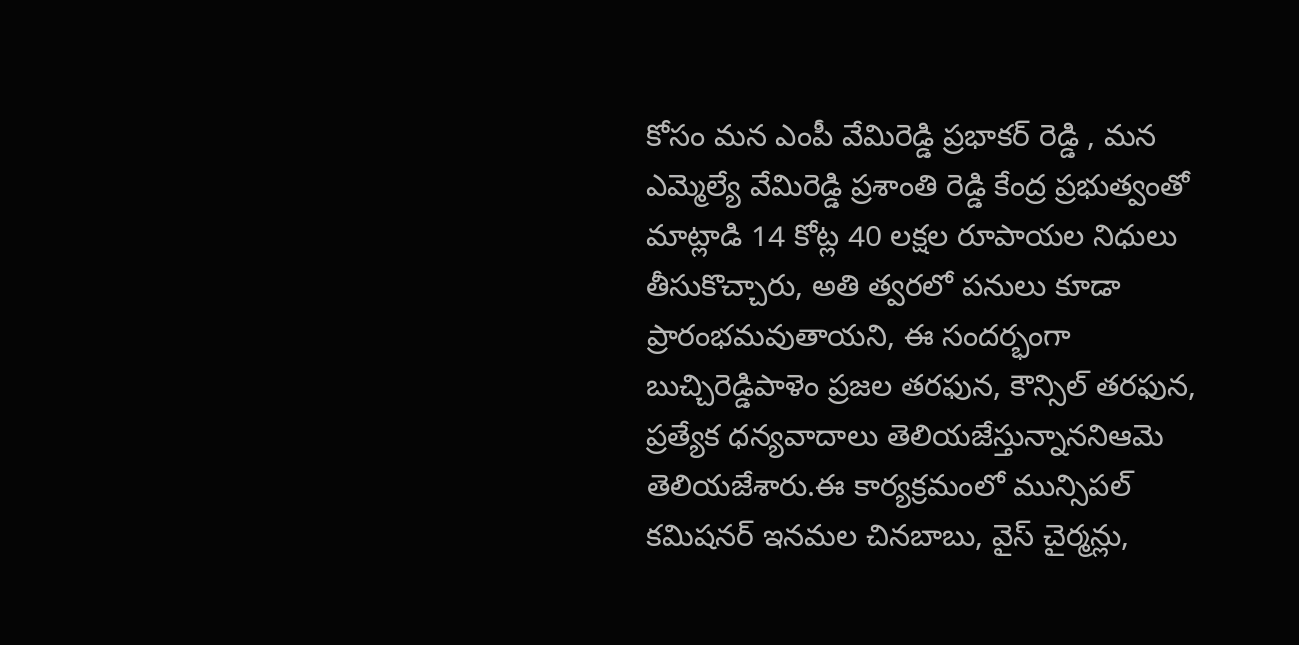కోసం మన ఎంపీ వేమిరెడ్డి ప్రభాకర్ రెడ్డి , మన ఎమ్మెల్యే వేమిరెడ్డి ప్రశాంతి రెడ్డి కేంద్ర ప్రభుత్వంతో మాట్లాడి 14 కోట్ల 40 లక్షల రూపాయల నిధులు తీసుకొచ్చారు, అతి త్వరలో పనులు కూడా ప్రారంభమవుతాయని, ఈ సందర్భంగా బుచ్చిరెడ్డిపాళెం ప్రజల తరఫున, కౌన్సిల్ తరఫున, ప్రత్యేక ధన్యవాదాలు తెలియజేస్తున్నాననిఆమె తెలియజేశారు.ఈ కార్యక్రమంలో మున్సిపల్ కమిషనర్ ఇనమల చినబాబు, వైస్ చైర్మన్లు,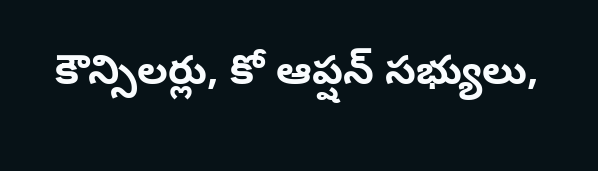కౌన్సిలర్లు, కో ఆప్షన్ సభ్యులు,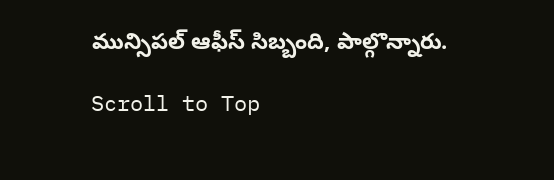మున్సిపల్ ఆఫీస్ సిబ్బంది, పాల్గొన్నారు.

Scroll to Top